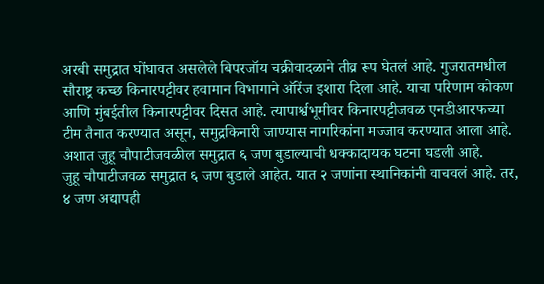अरबी समुद्रात घोंघावत असलेले बिपरजॉय चक्रीवादळाने तीव्र रूप घेतलं आहे. गुजरातमधील सौराष्ट्र कच्छ किनारपट्टीवर हवामान विभागाने ऑरेंज इशारा दिला आहे. याचा परिणाम कोकण आणि मुंबईतील किनारपट्टीवर दिसत आहे. त्यापार्श्वभूमीवर किनारपट्टीजवळ एनडीआरफच्या टीम तैनात करण्यात असून, समुद्रकिनारी जाण्यास नागरिकांना मज्जाव करण्यात आला आहे. अशात जुहू चौपाटीजवळील समुद्रात ६ जण बुडाल्याची धक्कादायक घटना घडली आहे.
जुहू चौपाटीजवळ समुद्रात ६ जण बुडाले आहेत. यात २ जणांना स्थानिकांनी वाचवलं आहे. तर, ४ जण अद्यापही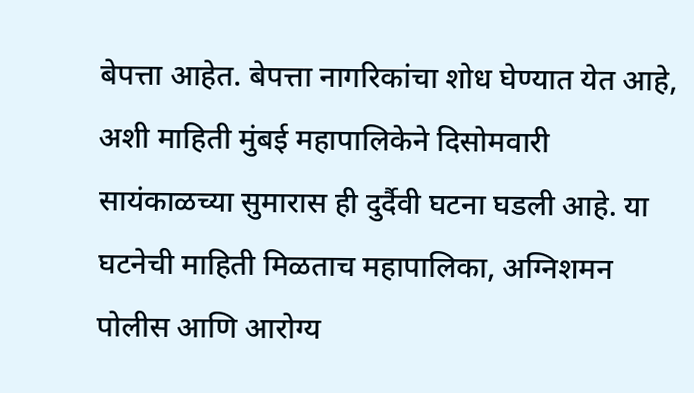बेपत्ता आहेत. बेपत्ता नागरिकांचा शोध घेण्यात येत आहे, अशी माहिती मुंबई महापालिकेने दिसोमवारी सायंकाळच्या सुमारास ही दुर्दैवी घटना घडली आहे. या घटनेची माहिती मिळताच महापालिका, अग्निशमन पोलीस आणि आरोग्य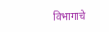विभागाचे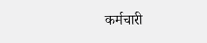कर्मचारी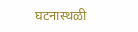घटनास्थळी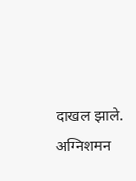दाखल झाले. अग्निशमन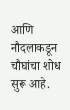आणि नौदलाकडून चौघांचा शोध सुरू आहे.